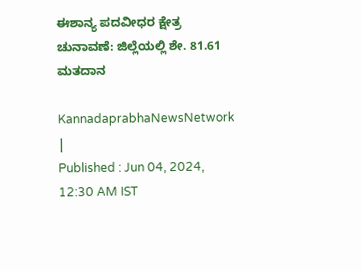ಈಶಾನ್ಯ ಪದವೀಧರ ಕ್ಷೇತ್ರ ಚುನಾವಣೆ: ಜಿಲ್ಲೆಯಲ್ಲಿ ಶೇ. 81.61 ಮತದಾನ

KannadaprabhaNewsNetwork |
Published : Jun 04, 2024, 12:30 AM IST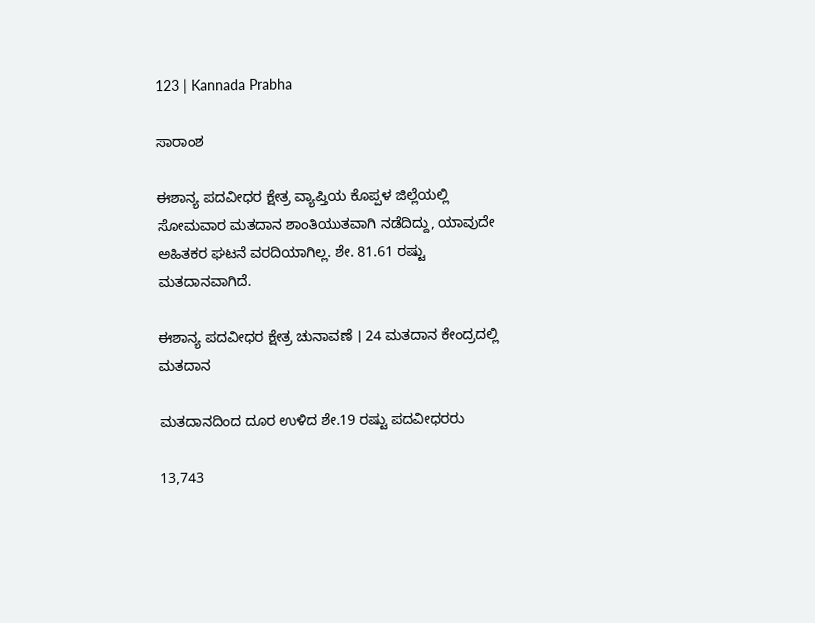123 | Kannada Prabha

ಸಾರಾಂಶ

ಈಶಾನ್ಯ ಪದವೀಧರ ಕ್ಷೇತ್ರ ವ್ಯಾಪ್ತಿಯ ಕೊಪ್ಪಳ ಜಿಲ್ಲೆಯಲ್ಲಿ ಸೋಮವಾರ ಮತದಾನ ಶಾಂತಿಯುತವಾಗಿ ನಡೆದಿದ್ದು, ಯಾವುದೇ ಅಹಿತಕರ ಘಟನೆ ವರದಿಯಾಗಿಲ್ಲ. ಶೇ. 81.61 ರಷ್ಟು ಮತದಾನವಾಗಿದೆ.

ಈಶಾನ್ಯ ಪದವೀಧರ ಕ್ಷೇತ್ರ ಚುನಾವಣೆ । 24 ಮತದಾನ ಕೇಂದ್ರದಲ್ಲಿ ಮತದಾನ

ಮತದಾನದಿಂದ ದೂರ ಉಳಿದ ಶೇ.19 ರಷ್ಟು ಪದವೀಧರರು

13,743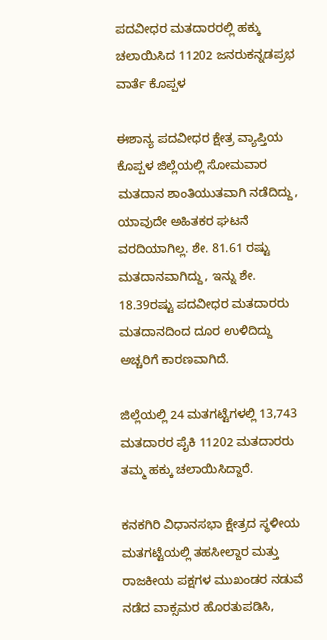ಪದವೀಧರ ಮತದಾರರಲ್ಲಿ ಹಕ್ಕು ಚಲಾಯಿಸಿದ 11202 ಜನರುಕನ್ನಡಪ್ರಭ ವಾರ್ತೆ ಕೊಪ್ಪಳ

ಈಶಾನ್ಯ ಪದವೀಧರ ಕ್ಷೇತ್ರ ವ್ಯಾಪ್ತಿಯ ಕೊಪ್ಪಳ ಜಿಲ್ಲೆಯಲ್ಲಿ ಸೋಮವಾರ ಮತದಾನ ಶಾಂತಿಯುತವಾಗಿ ನಡೆದಿದ್ದು, ಯಾವುದೇ ಅಹಿತಕರ ಘಟನೆ ವರದಿಯಾಗಿಲ್ಲ. ಶೇ. 81.61 ರಷ್ಟು ಮತದಾನವಾಗಿದ್ದು, ಇನ್ನು ಶೇ. 18.39ರಷ್ಟು ಪದವೀಧರ ಮತದಾರರು ಮತದಾನದಿಂದ ದೂರ ಉಳಿದಿದ್ದು ಅಚ್ಚರಿಗೆ ಕಾರಣವಾಗಿದೆ.

ಜಿಲ್ಲೆಯಲ್ಲಿ 24 ಮತಗಟ್ಟೆಗಳಲ್ಲಿ 13,743 ಮತದಾರರ ಪೈಕಿ 11202 ಮತದಾರರು ತಮ್ಮ ಹಕ್ಕು ಚಲಾಯಿಸಿದ್ದಾರೆ.

ಕನಕಗಿರಿ ವಿಧಾನಸಭಾ ಕ್ಷೇತ್ರದ ಸ್ಥಳೀಯ ಮತಗಟ್ಟೆಯಲ್ಲಿ ತಹಸೀಲ್ದಾರ ಮತ್ತು ರಾಜಕೀಯ ಪಕ್ಷಗಳ ಮುಖಂಡರ ನಡುವೆ ನಡೆದ ವಾಕ್ಸಮರ ಹೊರತುಪಡಿಸಿ,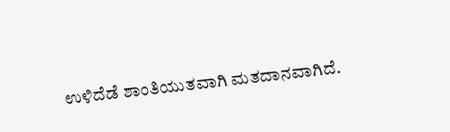ಉಳಿದೆಡೆ ಶಾಂತಿಯುತವಾಗಿ ಮತದಾನವಾಗಿದೆ.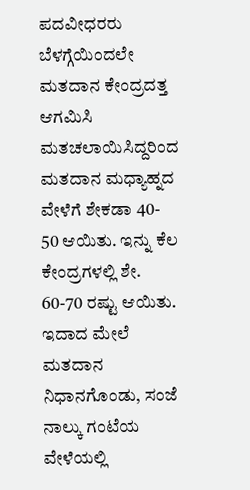ಪದವೀಧರರು ಬೆಳಗ್ಗೆಯಿಂದಲೇ ಮತದಾನ ಕೇಂದ್ರದತ್ತ ಆಗಮಿಸಿ ಮತಚಲಾಯಿಸಿದ್ದರಿಂದ ಮತದಾನ ಮಧ್ಯಾಹ್ನದ ವೇಳೆಗೆ ಶೇಕಡಾ 40- 50 ಆಯಿತು. ಇನ್ನು ಕೆಲ ಕೇಂದ್ರಗಳಲ್ಲಿ ಶೇ. 60-70 ರಷ್ಟು ಆಯಿತು. ಇದಾದ ಮೇಲೆ ಮತದಾನ ನಿಧಾನಗೊಂಡು, ಸಂಜೆ ನಾಲ್ಕು ಗಂಟೆಯ ವೇಳೆಯಲ್ಲಿ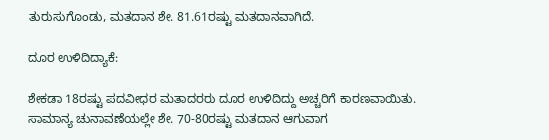ತುರುಸುಗೊಂಡು, ಮತದಾನ ಶೇ. 81.61ರಷ್ಟು ಮತದಾನವಾಗಿದೆ.

ದೂರ ಉಳಿದಿದ್ಯಾಕೆ:

ಶೇಕಡಾ 18ರಷ್ಟು ಪದವೀಧರ ಮತಾದರರು ದೂರ ಉಳಿದಿದ್ದು ಅಚ್ಚರಿಗೆ ಕಾರಣವಾಯಿತು. ಸಾಮಾನ್ಯ ಚುನಾವಣೆಯಲ್ಲೇ ಶೇ. 70-80ರಷ್ಟು ಮತದಾನ ಆಗುವಾಗ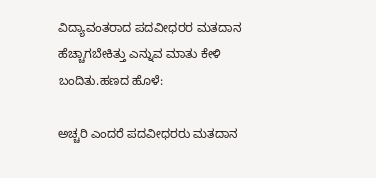ವಿದ್ಯಾವಂತರಾದ ಪದವೀಧರರ ಮತದಾನ ಹೆಚ್ಚಾಗಬೇಕಿತ್ತು ಎನ್ನುವ ಮಾತು ಕೇಳಿ ಬಂದಿತು.ಹಣದ ಹೊಳೆ:

ಅಚ್ಚರಿ ಎಂದರೆ ಪದವೀಧರರು ಮತದಾನ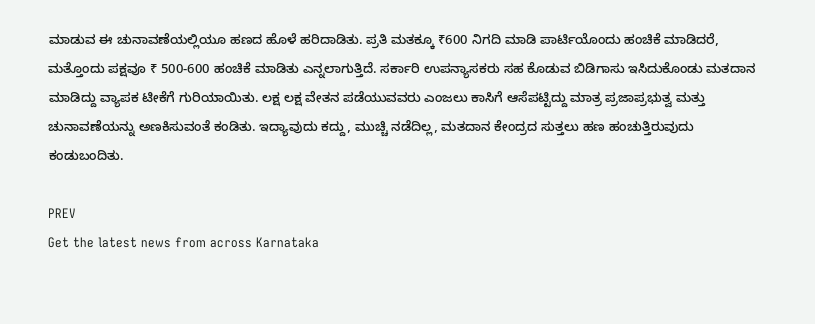ಮಾಡುವ ಈ ಚುನಾವಣೆಯಲ್ಲಿಯೂ ಹಣದ ಹೊಳೆ ಹರಿದಾಡಿತು. ಪ್ರತಿ ಮತಕ್ಕೂ ₹600 ನಿಗದಿ ಮಾಡಿ ಪಾರ್ಟಿಯೊಂದು ಹಂಚಿಕೆ ಮಾಡಿದರೆ, ಮತ್ತೊಂದು ಪಕ್ಷವೂ ₹ 500-600 ಹಂಚಿಕೆ ಮಾಡಿತು ಎನ್ನಲಾಗುತ್ತಿದೆ. ಸರ್ಕಾರಿ ಉಪನ್ಯಾಸಕರು ಸಹ ಕೊಡುವ ಬಿಡಿಗಾಸು ಇಸಿದುಕೊಂಡು ಮತದಾನ ಮಾಡಿದ್ದು ವ್ಯಾಪಕ ಟೀಕೆಗೆ ಗುರಿಯಾಯಿತು. ಲಕ್ಷ ಲಕ್ಷ ವೇತನ ಪಡೆಯುವವರು ಎಂಜಲು ಕಾಸಿಗೆ ಆಸೆಪಟ್ಟಿದ್ದು ಮಾತ್ರ ಪ್ರಜಾಪ್ರಭುತ್ವ ಮತ್ತು ಚುನಾವಣೆಯನ್ನು ಅಣಕಿಸುವಂತೆ ಕಂಡಿತು. ಇದ್ಯಾವುದು ಕದ್ದು, ಮುಚ್ಚಿ ನಡೆದಿಲ್ಲ, ಮತದಾನ ಕೇಂದ್ರದ ಸುತ್ತಲು ಹಣ ಹಂಚುತ್ತಿರುವುದು ಕಂಡುಬಂದಿತು.

PREV
Get the latest news from across Karnataka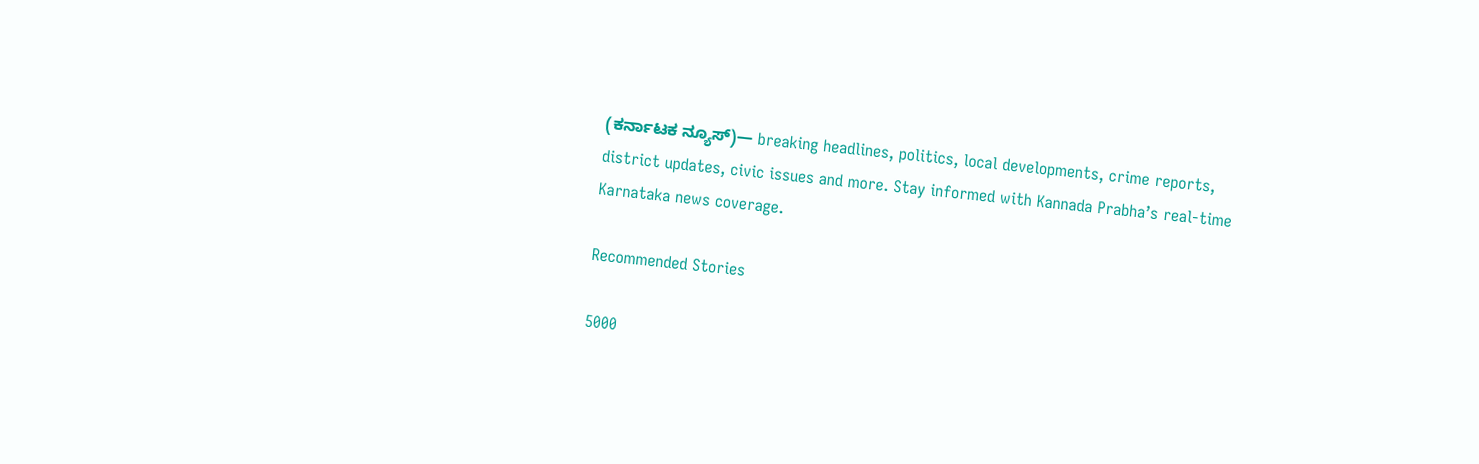(ಕರ್ನಾಟಕ ನ್ಯೂಸ್)— breaking headlines, politics, local developments, crime reports, district updates, civic issues and more. Stay informed with Kannada Prabha’s real‑time Karnataka news coverage.

Recommended Stories

5000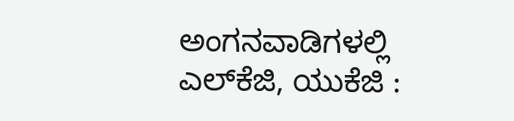ಅಂಗನವಾಡಿಗಳಲ್ಲಿ ಎಲ್‌ಕೆಜಿ, ಯುಕೆಜಿ :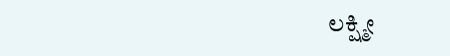ಲಕ್ಷ್ಮೀ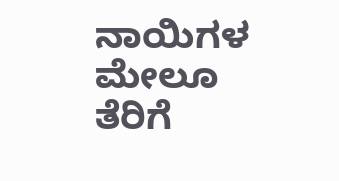ನಾಯಿಗಳ ಮೇಲೂ ತೆರಿಗೆ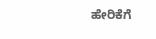ಹೇರಿಕೆಗೆ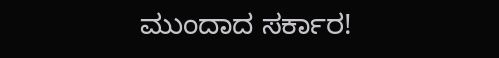ಮುಂದಾದ ಸರ್ಕಾರ!